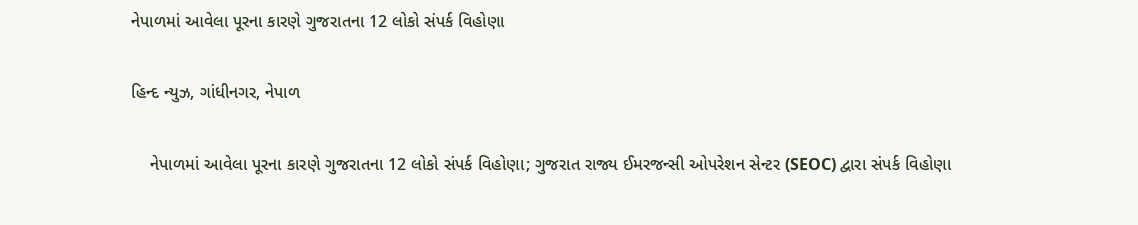નેપાળમાં આવેલા પૂરના કારણે ગુજરાતના 12 લોકો સંપર્ક વિહોણા

હિન્દ ન્યુઝ, ગાંધીનગર, નેપાળ

    નેપાળમાં આવેલા પૂરના કારણે ગુજરાતના 12 લોકો સંપર્ક વિહોણા; ગુજરાત રાજ્ય ઈમરજન્સી ઓપરેશન સેન્ટર (SEOC) દ્વારા સંપર્ક વિહોણા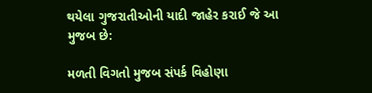થયેલા ગુજરાતીઓની યાદી જાહેર કરાઈ જે આ મુજબ છે:

મળતી વિગતો મુજબ સંપર્ક વિહોણા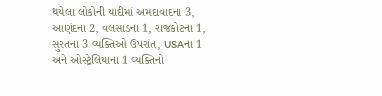થયેલા લોકોની યાદીમાં અમદાવાદના 3, આણંદના 2, વલસાડના 1, રાજકોટના 1, સુરતના 3 વ્યક્તિઓ ઉપરાંત, USAના 1 અને ઓસ્ટ્રેલિયાના 1 વ્યક્તિનો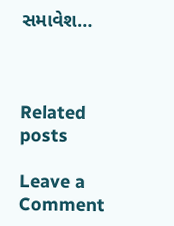સમાવેશ…



Related posts

Leave a Comment